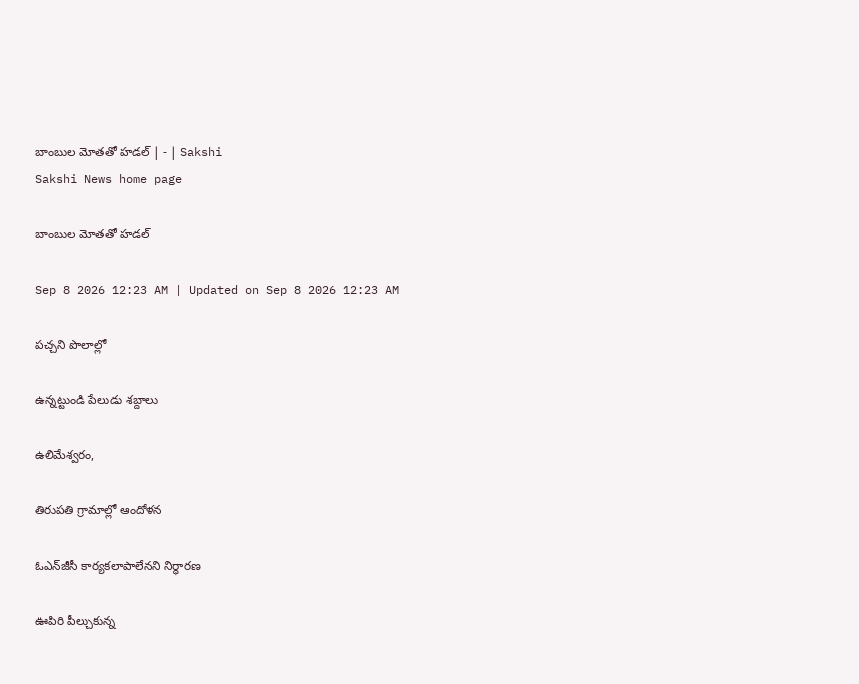బాంబుల మోతతో హడల్‌ | - | Sakshi
Sakshi News home page

బాంబుల మోతతో హడల్‌

Sep 8 2026 12:23 AM | Updated on Sep 8 2026 12:23 AM

పచ్చని పొలాల్లో

ఉన్నట్టుండి పేలుడు శబ్దాలు

ఉలిమేశ్వరం,

తిరుపతి గ్రామాల్లో ఆందోళన

ఓఎన్‌జీసీ కార్యకలాపాలేనని నిర్ధారణ

ఊపిరి పీల్చుకున్న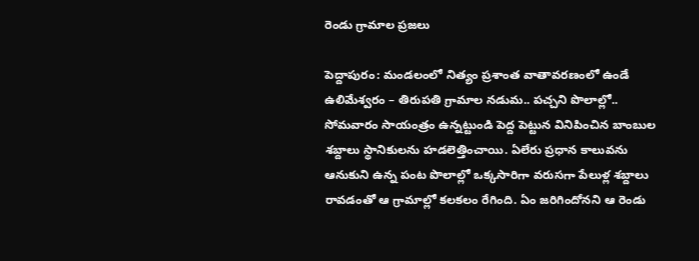రెండు గ్రామాల ప్రజలు

పెద్దాపురం: మండలంలో నిత్యం ప్రశాంత వాతావరణంలో ఉండే ఉలిమేశ్వరం – తిరుపతి గ్రామాల నడుమ.. పచ్చని పొలాల్లో.. సోమవారం సాయంత్రం ఉన్నట్టుండి పెద్ద పెట్టున వినిపించిన బాంబుల శబ్దాలు స్థానికులను హడలెత్తించాయి. ఏలేరు ప్రధాన కాలువను ఆనుకుని ఉన్న పంట పొలాల్లో ఒక్కసారిగా వరుసగా పేలుళ్ల శబ్దాలు రావడంతో ఆ గ్రామాల్లో కలకలం రేగింది. ఏం జరిగిందోనని ఆ రెండు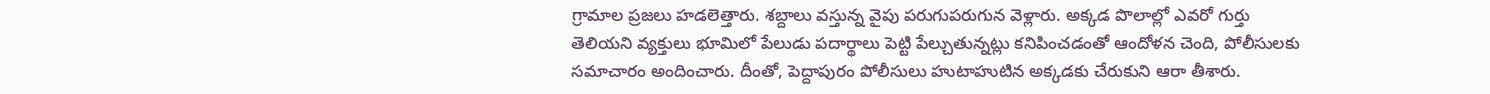గ్రామాల ప్రజలు హడలెత్తారు. శబ్దాలు వస్తున్న వైపు పరుగుపరుగున వెళ్లారు. అక్కడ పొలాల్లో ఎవరో గుర్తు తెలియని వ్యక్తులు భూమిలో పేలుడు పదార్థాలు పెట్టి పేల్చుతున్నట్లు కనిపించడంతో ఆందోళన చెంది, పోలీసులకు సమాచారం అందించారు. దీంతో, పెద్దాపురం పోలీసులు హుటాహుటిన అక్కడకు చేరుకుని ఆరా తీశారు.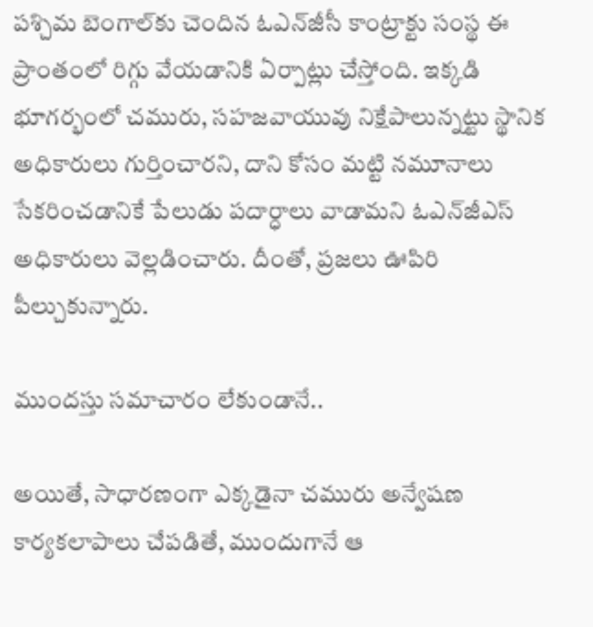పశ్చిమ బెంగాల్‌కు చెందిన ఓఎన్‌జీసీ కాంట్రాక్టు సంస్థ ఈ ప్రాంతంలో రిగ్గు వేయడానికి ఏర్పాట్లు చేస్తోంది. ఇక్కడి భూగర్భంలో చమురు, సహజవాయువు నిక్షేపాలున్నట్టు స్థానిక అధికారులు గుర్తించారని, దాని కోసం మట్టి నమూనాలు సేకరించడానికే పేలుడు పదార్ధాలు వాడామని ఓఎన్‌జీఎస్‌ అధికారులు వెల్లడించారు. దీంతో, ప్రజలు ఊపిరి పీల్చుకున్నారు.

ముందస్తు సమాచారం లేకుండానే..

అయితే, సాధారణంగా ఎక్కడైనా చమురు అన్వేషణ కార్యకలాపాలు చేపడితే, ముందుగానే ఆ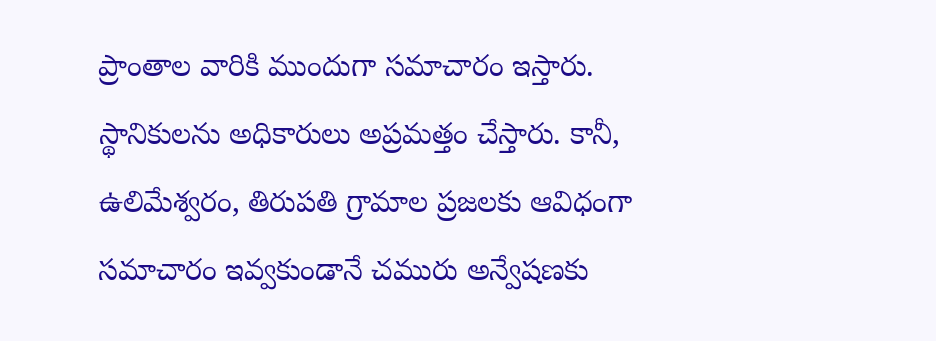ప్రాంతాల వారికి ముందుగా సమాచారం ఇస్తారు. స్థానికులను అధికారులు అప్రమత్తం చేస్తారు. కానీ, ఉలిమేశ్వరం, తిరుపతి గ్రామాల ప్రజలకు ఆవిధంగా సమాచారం ఇవ్వకుండానే చమురు అన్వేషణకు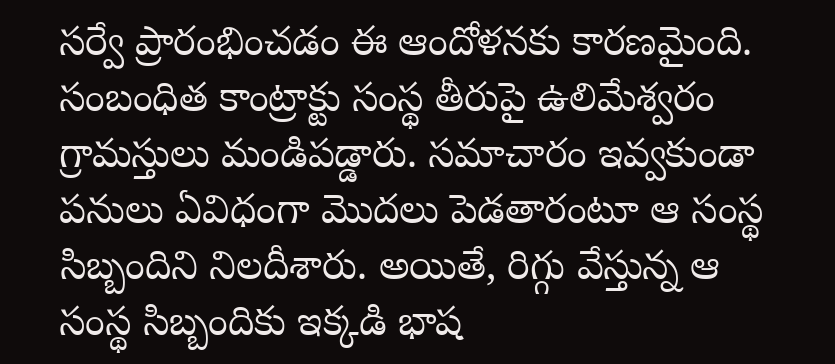సర్వే ప్రారంభించడం ఈ ఆందోళనకు కారణమైంది. సంబంధిత కాంట్రాక్టు సంస్థ తీరుపై ఉలిమేశ్వరం గ్రామస్తులు మండిపడ్డారు. సమాచారం ఇవ్వకుండా పనులు ఏవిధంగా మొదలు పెడతారంటూ ఆ సంస్థ సిబ్బందిని నిలదీశారు. అయితే, రిగ్గు వేస్తున్న ఆ సంస్థ సిబ్బందికు ఇక్కడి భాష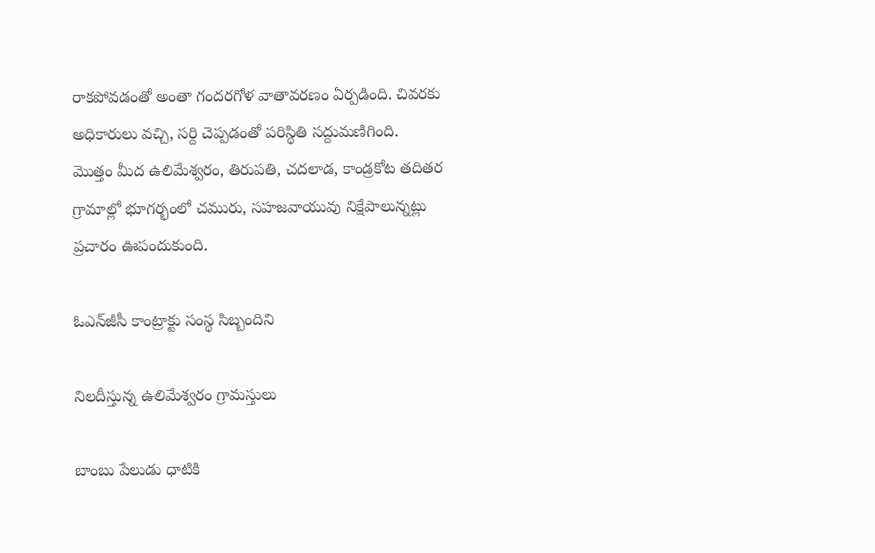రాకపోవడంతో అంతా గందరగోళ వాతావరణం ఏర్పడింది. చివరకు అధికారులు వచ్చి, సర్ది చెప్పడంతో పరిస్థితి సద్దుమణిగింది. మొత్తం మీద ఉలిమేశ్వరం, తిరుపతి, చదలాడ, కాండ్రకోట తదితర గ్రామాల్లో భూగర్భంలో చమురు, సహజవాయువు నిక్షేపాలున్నట్లు ప్రచారం ఊపందుకుంది.

ఓఎన్‌జీసీ కాంట్రాక్టు సంస్థ సిబ్బందిని

నిలదీస్తున్న ఉలిమేశ్వరం గ్రామస్తులు

బాంబు పేలుడు ధాటికి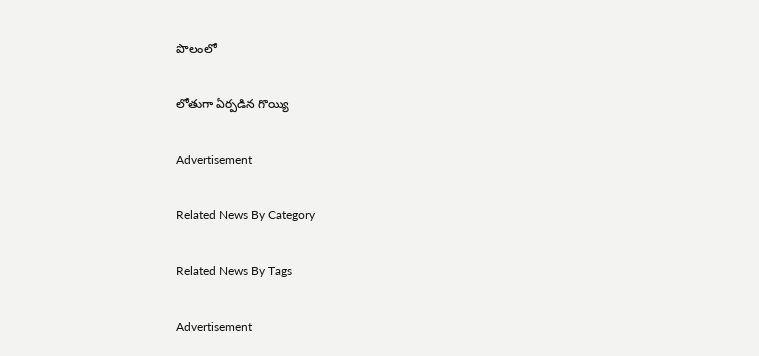పొలంలో

లోతుగా ఏర్పడిన గొయ్యి

Advertisement

Related News By Category

Related News By Tags

Advertisement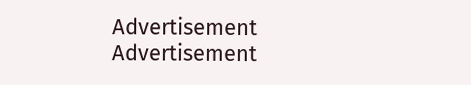Advertisement
Advertisement